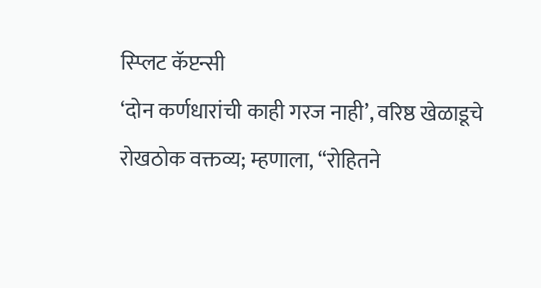स्प्लिट कॅप्टन्सी
‘दोन कर्णधारांची काही गरज नाही’, वरिष्ठ खेळाडूचे रोखठोक वक्तव्य; म्हणाला, “रोहितने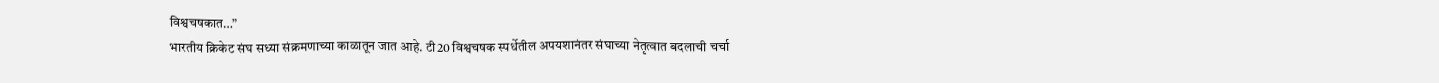विश्वचषकात…”
भारतीय क्रिकेट संघ सध्या संक्रमणाच्या काळातून जात आहे. टी20 विश्वचषक स्पर्धेतील अपयशानंतर संघाच्या नेतृत्वात बदलाची चर्चा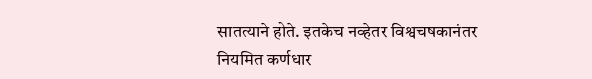सातत्याने होते. इतकेच नव्हेतर विश्वचषकानंतर नियमित कर्णधार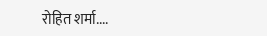रोहित शर्मा....